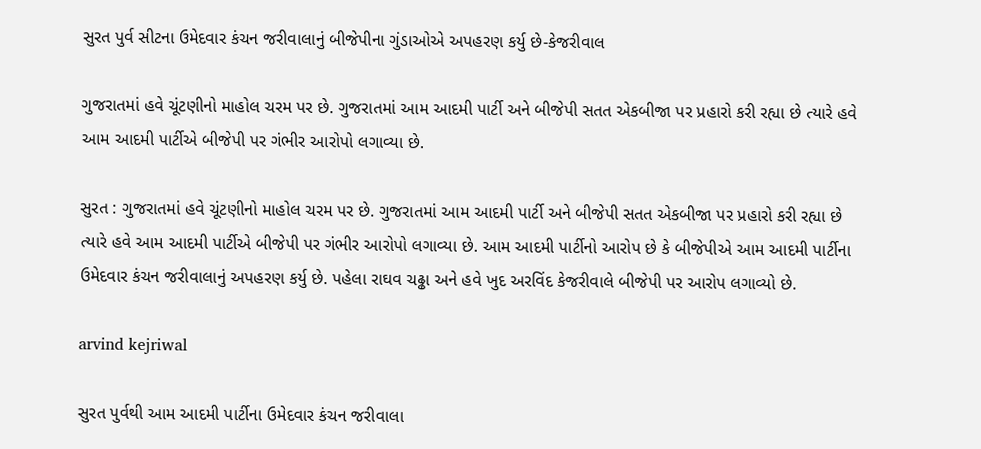સુરત પુર્વ સીટના ઉમેદવાર કંચન જરીવાલાનું બીજેપીના ગુંડાઓએ અપહરણ કર્યુ છે-કેજરીવાલ

ગુજરાતમાં હવે ચૂંટણીનો માહોલ ચરમ પર છે. ગુજરાતમાં આમ આદમી પાર્ટી અને બીજેપી સતત એકબીજા પર પ્રહારો કરી રહ્યા છે ત્યારે હવે આમ આદમી પાર્ટીએ બીજેપી પર ગંભીર આરોપો લગાવ્યા છે.

સુરત : ગુજરાતમાં હવે ચૂંટણીનો માહોલ ચરમ પર છે. ગુજરાતમાં આમ આદમી પાર્ટી અને બીજેપી સતત એકબીજા પર પ્રહારો કરી રહ્યા છે ત્યારે હવે આમ આદમી પાર્ટીએ બીજેપી પર ગંભીર આરોપો લગાવ્યા છે. આમ આદમી પાર્ટીનો આરોપ છે કે બીજેપીએ આમ આદમી પાર્ટીના ઉમેદવાર કંચન જરીવાલાનું અપહરણ કર્યુ છે. પહેલા રાઘવ ચઢ્ઢા અને હવે ખુદ અરવિંદ કેજરીવાલે બીજેપી પર આરોપ લગાવ્યો છે.

arvind kejriwal

સુરત પુર્વથી આમ આદમી પાર્ટીના ઉમેદવાર કંચન જરીવાલા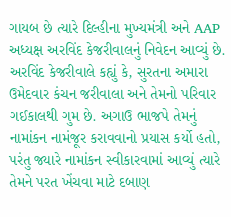ગાયબ છે ત્યારે દિલ્હીના મુખ્યમંત્રી અને AAP અધ્યક્ષ અરવિંદ કેજરીવાલનું નિવેદન આવ્યું છે. અરવિંદ કેજરીવાલે કહ્યું કે, સુરતના અમારા ઉમેદવાર કંચન જરીવાલા અને તેમનો પરિવાર ગઈકાલથી ગુમ છે. અગાઉ ભાજપે તેમનું નામાંકન નામંજૂર કરાવવાનો પ્રયાસ કર્યો હતો, પરંતુ જ્યારે નામાંકન સ્વીકારવામાં આવ્યું ત્યારે તેમને પરત ખેંચવા માટે દબાણ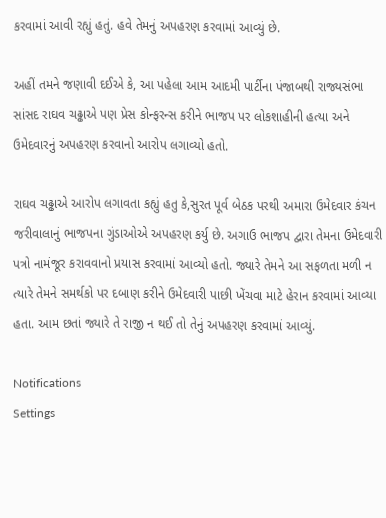કરવામાં આવી રહ્યું હતું. હવે તેમનું અપહરણ કરવામાં આવ્યું છે.

અહીં તમને જણાવી દઈએ કે, આ પહેલા આમ આદમી પાર્ટીના પંજાબથી રાજ્યસંભા સાંસદ રાઘવ ચઢ્ઢાએ પણ પ્રેસ કોન્ફરન્સ કરીને ભાજપ પર લોકશાહીની હત્યા અને ઉમેદવારનું અપહરણ કરવાનો આરોપ લગાવ્યો હતો.

રાઘવ ચઢ્ઢાએ આરોપ લગાવતા કહ્યું હતુ કે,સુરત પૂર્વ બેઠક પરથી અમારા ઉમેદવાર કંચન જરીવાલાનું ભાજપના ગુંડાઓએ અપહરણ કર્યુ છે. અગાઉ ભાજપ દ્વારા તેમના ઉમેદવારી પત્રો નામંજૂર કરાવવાનો પ્રયાસ કરવામાં આવ્યો હતો. જ્યારે તેમને આ સફળતા મળી ન ત્યારે તેમને સમર્થકો પર દબાણ કરીને ઉમેદવારી પાછી ખેંચવા માટે હેરાન કરવામાં આવ્યા હતા. આમ છતાં જ્યારે તે રાજી ન થઈ તો તેનું અપહરણ કરવામાં આવ્યું.

Notifications
Settings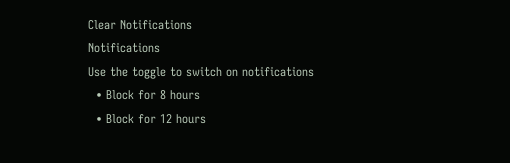Clear Notifications
Notifications
Use the toggle to switch on notifications
  • Block for 8 hours
  • Block for 12 hours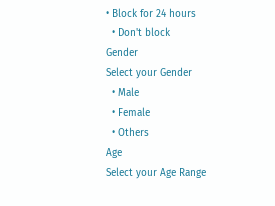• Block for 24 hours
  • Don't block
Gender
Select your Gender
  • Male
  • Female
  • Others
Age
Select your Age Range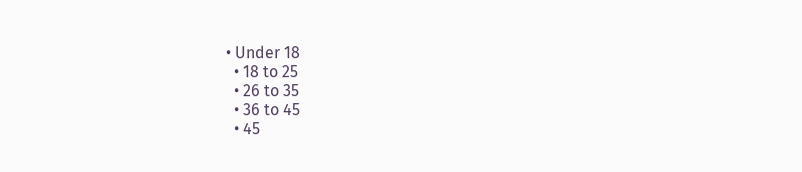• Under 18
  • 18 to 25
  • 26 to 35
  • 36 to 45
  • 45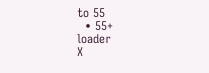to 55
  • 55+
loader
X